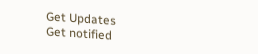Get Updates
Get notified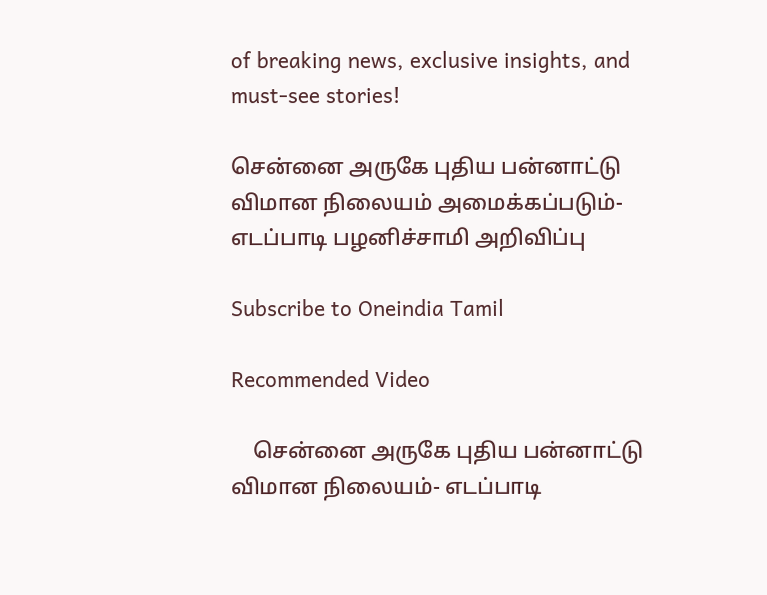of breaking news, exclusive insights, and must-see stories!

சென்னை அருகே புதிய பன்னாட்டு விமான நிலையம் அமைக்கப்படும்- எடப்பாடி பழனிச்சாமி அறிவிப்பு

Subscribe to Oneindia Tamil

Recommended Video

    சென்னை அருகே புதிய பன்னாட்டு விமான நிலையம்- எடப்பாடி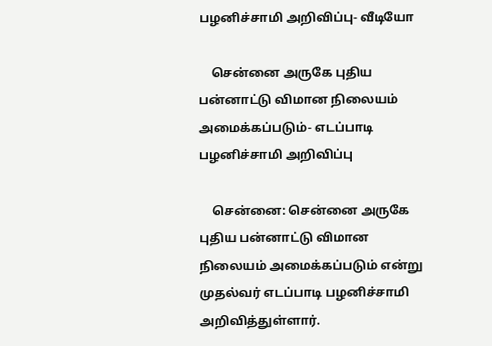பழனிச்சாமி அறிவிப்பு- வீடியோ

    சென்னை அருகே புதிய பன்னாட்டு விமான நிலையம் அமைக்கப்படும்- எடப்பாடி பழனிச்சாமி அறிவிப்பு

    சென்னை: சென்னை அருகே புதிய பன்னாட்டு விமான நிலையம் அமைக்கப்படும் என்று முதல்வர் எடப்பாடி பழனிச்சாமி அறிவித்துள்ளார்.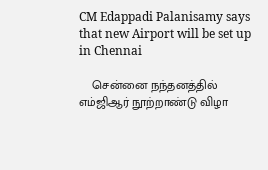CM Edappadi Palanisamy says that new Airport will be set up in Chennai

    சென்னை நந்தனத்தில் எம்ஜிஆர் நூற்றாண்டு விழா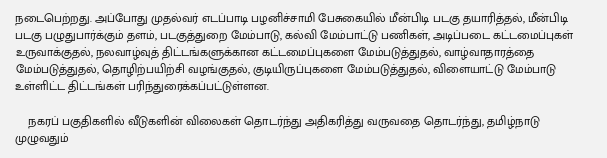நடைபெற்றது. அப்போது முதல்வர் எடப்பாடி பழனிச்சாமி பேசுகையில் மீன்பிடி படகு தயாரித்தல், மீன்பிடி படகு பழுதுபார்க்கும் தளம், படகுத்துறை மேம்பாடு, கல்வி மேம்பாட்டு பணிகள், அடிப்படை கட்டமைப்புகள் உருவாக்குதல், நலவாழ்வுத் திட்டங்களுக்கான கட்டமைப்புகளை மேம்படுத்துதல், வாழ்வாதாரத்தை மேம்படுத்துதல், தொழிற்பயிற்சி வழங்குதல், குடியிருப்புகளை மேம்படுத்துதல், விளையாட்டு மேம்பாடு உள்ளிட்ட திட்டங்கள் பரிந்துரைக்கப்பட்டுள்ளன.

    நகரப் பகுதிகளில் வீடுகளின் விலைகள் தொடர்ந்து அதிகரித்து வருவதை தொடர்ந்து, தமிழ்நாடு முழுவதும்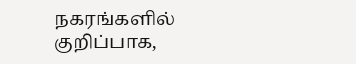நகரங்களில் குறிப்பாக,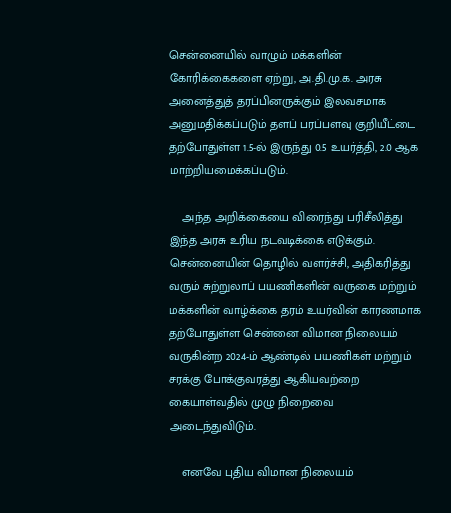சென்னையில் வாழும் மக்களின் கோரிக்கைகளை ஏற்று, அ.தி.மு.க. அரசு அனைத்துத் தரப்பினருக்கும் இலவசமாக அனுமதிக்கப்படும் தளப் பரப்பளவு குறியீட்டை தற்போதுள்ள 1.5-ல் இருந்து 0.5 உயர்த்தி, 2.0 ஆக மாற்றியமைக்கப்படும்.

    அந்த அறிக்கையை விரைந்து பரிசீலித்து இந்த அரசு உரிய நடவடிக்கை எடுக்கும். சென்னையின் தொழில் வளர்ச்சி, அதிகரித்து வரும் சுற்றுலாப் பயணிகளின் வருகை மற்றும் மக்களின் வாழ்க்கை தரம் உயர்வின் காரணமாக தற்போதுள்ள சென்னை விமான நிலையம் வருகின்ற 2024-ம் ஆண்டில் பயணிகள் மற்றும் சரக்கு போக்குவரத்து ஆகியவற்றை கையாள்வதில் முழு நிறைவை அடைந்துவிடும்.

    எனவே புதிய விமான நிலையம்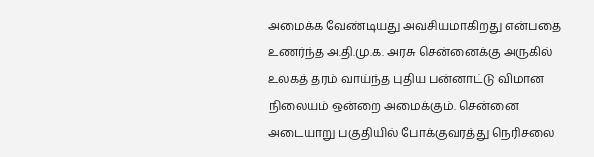அமைக்க வேண்டியது அவசியமாகிறது என்பதை உணர்ந்த அ.தி.மு.க. அரசு சென்னைக்கு அருகில் உலகத் தரம் வாய்ந்த புதிய பன்னாட்டு விமான நிலையம் ஒன்றை அமைக்கும். சென்னை அடையாறு பகுதியில் போக்குவரத்து நெரிசலை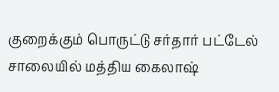குறைக்கும் பொருட்டு சர்தார் பட்டேல் சாலையில் மத்திய கைலாஷ்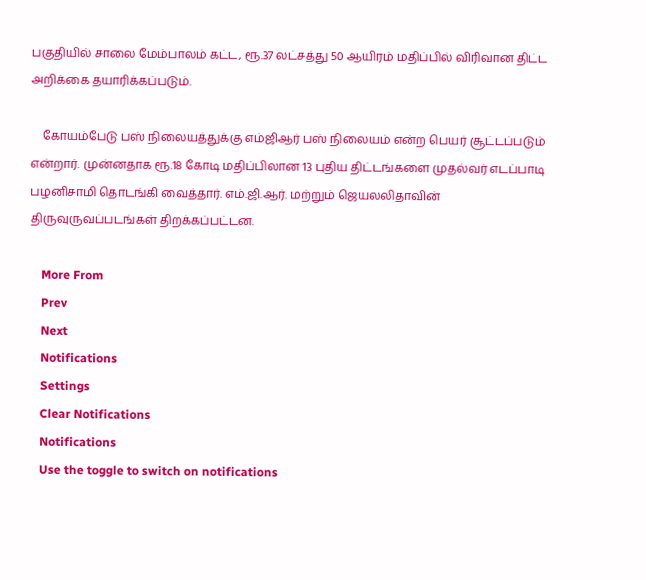பகுதியில் சாலை மேம்பாலம் கட்ட, ரூ.37 லட்சத்து 50 ஆயிரம் மதிப்பில் விரிவான திட்ட அறிக்கை தயாரிக்கப்படும்.

    கோயம்பேடு பஸ் நிலையத்துக்கு எம்ஜிஆர் பஸ் நிலையம் என்ற பெயர் சூட்டப்படும் என்றார். முன்னதாக ரூ.18 கோடி மதிப்பிலான 13 புதிய திட்டங்களை முதல்வர் எடப்பாடி பழனிசாமி தொடங்கி வைத்தார். எம்.ஜி.ஆர். மற்றும் ஜெயலலிதாவின் திருவுருவப்படங்கள் திறக்கப்பட்டன.

    More From
    Prev
    Next
    Notifications
    Settings
    Clear Notifications
    Notifications
    Use the toggle to switch on notifications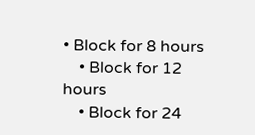• Block for 8 hours
    • Block for 12 hours
    • Block for 24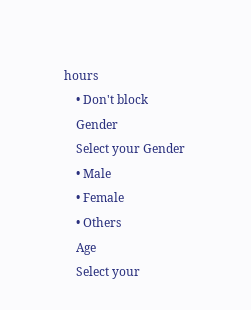hours
    • Don't block
    Gender
    Select your Gender
    • Male
    • Female
    • Others
    Age
    Select your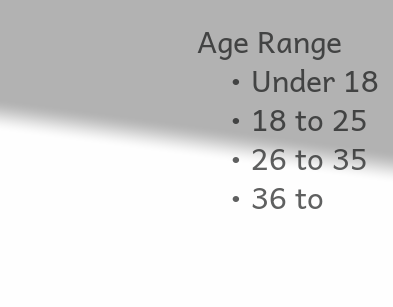Age Range
    • Under 18
    • 18 to 25
    • 26 to 35
    • 36 to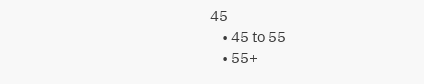45
    • 45 to 55
    • 55+